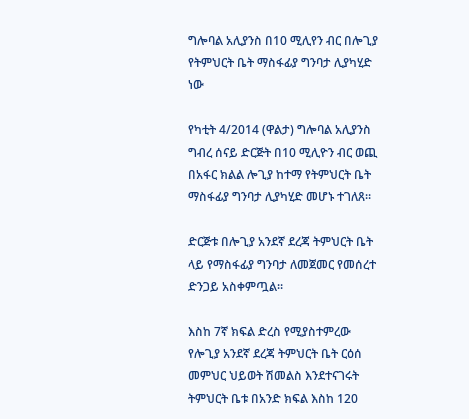ግሎባል አሊያንስ በ10 ሚሊየን ብር በሎጊያ የትምህርት ቤት ማስፋፊያ ግንባታ ሊያካሂድ ነው

የካቲት 4/2014 (ዋልታ) ግሎባል አሊያንስ ግብረ ሰናይ ድርጅት በ10 ሚሊዮን ብር ወጪ በአፋር ክልል ሎጊያ ከተማ የትምህርት ቤት ማስፋፊያ ግንባታ ሊያካሂድ መሆኑ ተገለጸ።

ድርጅቱ በሎጊያ አንደኛ ደረጃ ትምህርት ቤት ላይ የማስፋፊያ ግንባታ ለመጀመር የመሰረተ ድንጋይ አስቀምጧል።

እስከ 7ኛ ክፍል ድረስ የሚያስተምረው የሎጊያ አንደኛ ደረጃ ትምህርት ቤት ርዕሰ መምህር ህይወት ሽመልስ እንደተናገሩት ትምህርት ቤቱ በአንድ ክፍል እስከ 120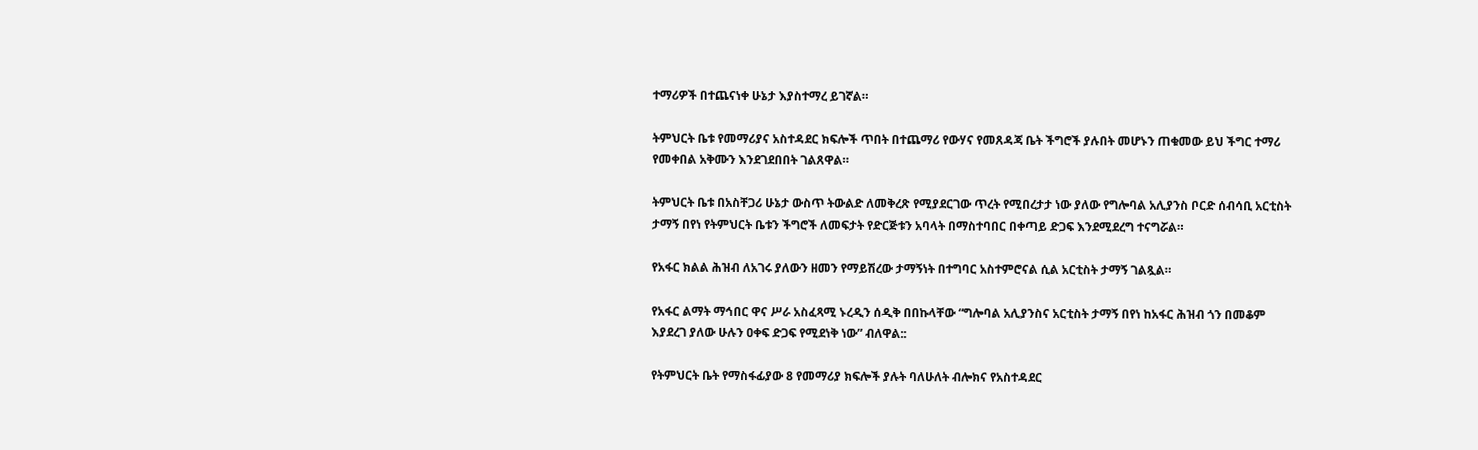ተማሪዎች በተጨናነቀ ሁኔታ እያስተማረ ይገኛል።

ትምህርት ቤቱ የመማሪያና አስተዳደር ክፍሎች ጥበት በተጨማሪ የውሃና የመጸዳጃ ቤት ችግሮች ያሉበት መሆኑን ጠቁመው ይህ ችግር ተማሪ የመቀበል አቅሙን እንደገደበበት ገልጸዋል።

ትምህርት ቤቱ በአስቸጋሪ ሁኔታ ውስጥ ትውልድ ለመቅረጽ የሚያደርገው ጥረት የሚበረታታ ነው ያለው የግሎባል አሊያንስ ቦርድ ሰብሳቢ አርቲስት ታማኝ በየነ የትምህርት ቤቱን ችግሮች ለመፍታት የድርጅቱን አባላት በማስተባበር በቀጣይ ድጋፍ እንደሚደረግ ተናግሯል።

የአፋር ክልል ሕዝብ ለአገሩ ያለውን ዘመን የማይሽረው ታማኝነት በተግባር አስተምሮናል ሲል አርቲስት ታማኝ ገልጿል።

የአፋር ልማት ማኅበር ዋና ሥራ አስፈጻሚ ኑረዲን ሰዲቅ በበኩላቸው “ግሎባል አሊያንስና አርቲስት ታማኝ በየነ ከአፋር ሕዝብ ጎን በመቆም እያደረገ ያለው ሁሉን ዐቀፍ ድጋፍ የሚደነቅ ነው” ብለዋል::

የትምህርት ቤት የማስፋፊያው 8 የመማሪያ ክፍሎች ያሉት ባለሁለት ብሎክና የአስተዳደር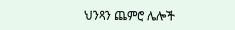ህንጻን ጨምሮ ሌሎች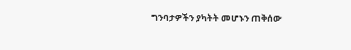ግንባታዎችን ያካትት መሆኑን ጠቅሰው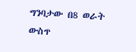ግንባታው በ8 ወራት ውስጥ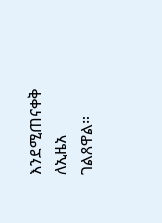እንደሚጠናቀቅ ለኢዜአ ገልጸዋል።